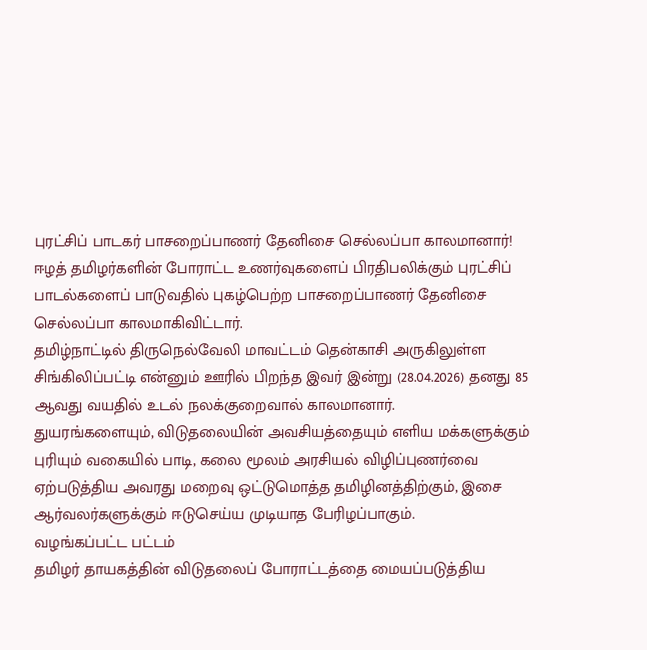புரட்சிப் பாடகர் பாசறைப்பாணர் தேனிசை செல்லப்பா காலமானார்!
ஈழத் தமிழர்களின் போராட்ட உணர்வுகளைப் பிரதிபலிக்கும் புரட்சிப் பாடல்களைப் பாடுவதில் புகழ்பெற்ற பாசறைப்பாணர் தேனிசை செல்லப்பா காலமாகிவிட்டார்.
தமிழ்நாட்டில் திருநெல்வேலி மாவட்டம் தென்காசி அருகிலுள்ள சிங்கிலிப்பட்டி என்னும் ஊரில் பிறந்த இவர் இன்று (28.04.2026) தனது 85 ஆவது வயதில் உடல் நலக்குறைவால் காலமானார்.
துயரங்களையும், விடுதலையின் அவசியத்தையும் எளிய மக்களுக்கும் புரியும் வகையில் பாடி, கலை மூலம் அரசியல் விழிப்புணர்வை ஏற்படுத்திய அவரது மறைவு ஒட்டுமொத்த தமிழினத்திற்கும், இசை ஆர்வலர்களுக்கும் ஈடுசெய்ய முடியாத பேரிழப்பாகும்.
வழங்கப்பட்ட பட்டம்
தமிழர் தாயகத்தின் விடுதலைப் போராட்டத்தை மையப்படுத்திய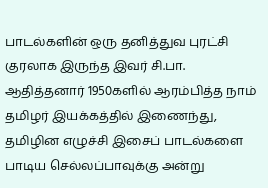பாடல்களின் ஒரு தனித்துவ புரட்சி குரலாக இருந்த இவர் சி.பா. ஆதித்தனார் 1950களில் ஆரம்பித்த நாம் தமிழர் இயக்கத்தில் இணைந்து, தமிழின எழுச்சி இசைப் பாடல்களை பாடிய செல்லப்பாவுக்கு அன்று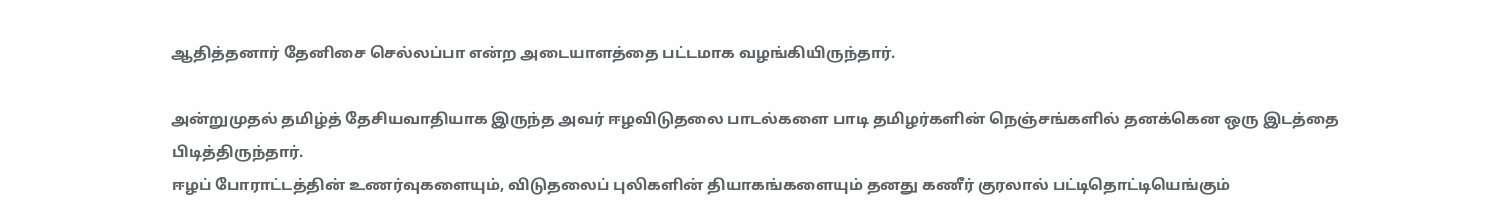ஆதித்தனார் தேனிசை செல்லப்பா என்ற அடையாளத்தை பட்டமாக வழங்கியிருந்தார்.

அன்றுமுதல் தமிழ்த் தேசியவாதியாக இருந்த அவர் ஈழவிடுதலை பாடல்களை பாடி தமிழர்களின் நெஞ்சங்களில் தனக்கென ஒரு இடத்தை பிடித்திருந்தார்.
ஈழப் போராட்டத்தின் உணர்வுகளையும், விடுதலைப் புலிகளின் தியாகங்களையும் தனது கணீர் குரலால் பட்டிதொட்டியெங்கும்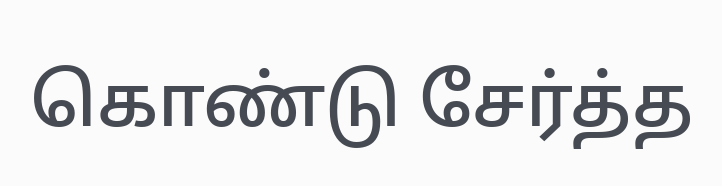கொண்டு சேர்த்த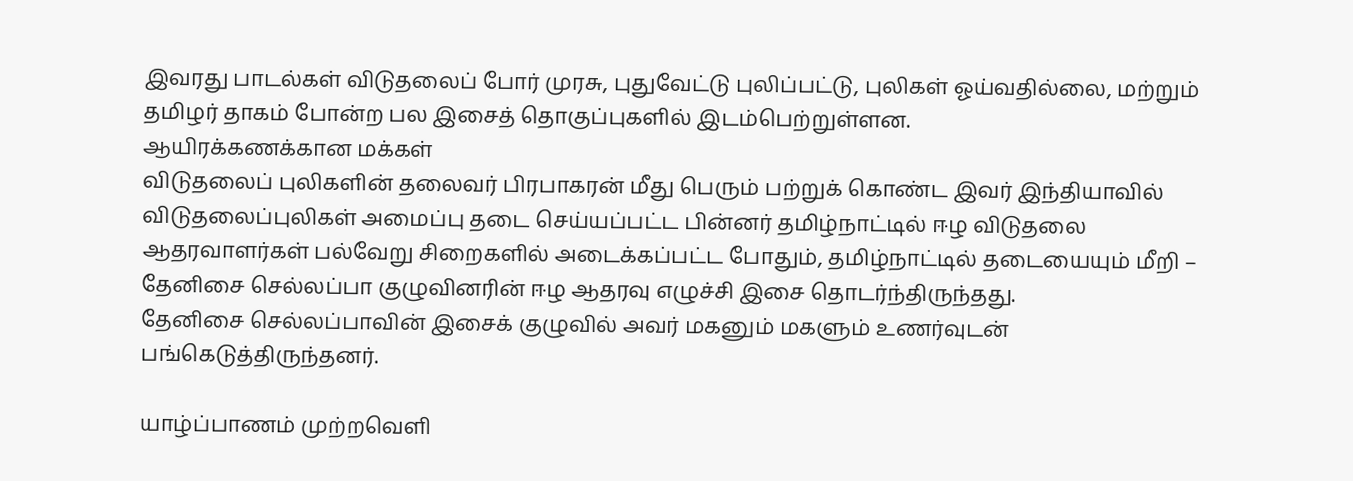இவரது பாடல்கள் விடுதலைப் போர் முரசு, புதுவேட்டு புலிப்பட்டு, புலிகள் ஓய்வதில்லை, மற்றும் தமிழர் தாகம் போன்ற பல இசைத் தொகுப்புகளில் இடம்பெற்றுள்ளன.
ஆயிரக்கணக்கான மக்கள்
விடுதலைப் புலிகளின் தலைவர் பிரபாகரன் மீது பெரும் பற்றுக் கொண்ட இவர் இந்தியாவில் விடுதலைப்புலிகள் அமைப்பு தடை செய்யப்பட்ட பின்னர் தமிழ்நாட்டில் ஈழ விடுதலை ஆதரவாளர்கள் பல்வேறு சிறைகளில் அடைக்கப்பட்ட போதும், தமிழ்நாட்டில் தடையையும் மீறி – தேனிசை செல்லப்பா குழுவினரின் ஈழ ஆதரவு எழுச்சி இசை தொடர்ந்திருந்தது.
தேனிசை செல்லப்பாவின் இசைக் குழுவில் அவர் மகனும் மகளும் உணர்வுடன் பங்கெடுத்திருந்தனர்.

யாழ்ப்பாணம் முற்றவெளி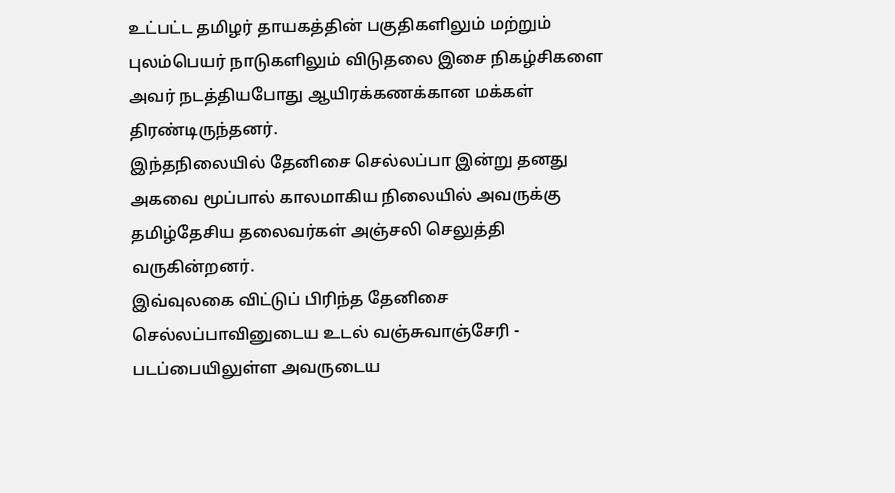உட்பட்ட தமிழர் தாயகத்தின் பகுதிகளிலும் மற்றும் புலம்பெயர் நாடுகளிலும் விடுதலை இசை நிகழ்சிகளை அவர் நடத்தியபோது ஆயிரக்கணக்கான மக்கள் திரண்டிருந்தனர்.
இந்தநிலையில் தேனிசை செல்லப்பா இன்று தனது அகவை மூப்பால் காலமாகிய நிலையில் அவருக்கு தமிழ்தேசிய தலைவர்கள் அஞ்சலி செலுத்தி வருகின்றனர்.
இவ்வுலகை விட்டுப் பிரிந்த தேனிசை செல்லப்பாவினுடைய உடல் வஞ்சுவாஞ்சேரி - படப்பையிலுள்ள அவருடைய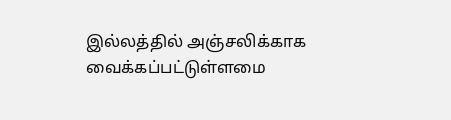இல்லத்தில் அஞ்சலிக்காக வைக்கப்பட்டுள்ளமை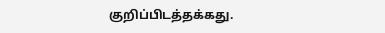குறிப்பிடத்தக்கது.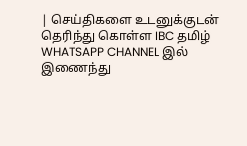| செய்திகளை உடனுக்குடன் தெரிந்து கொள்ள IBC தமிழ் WHATSAPP CHANNEL இல் இணைந்து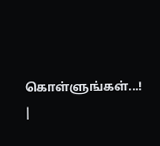கொள்ளுங்கள்...! |